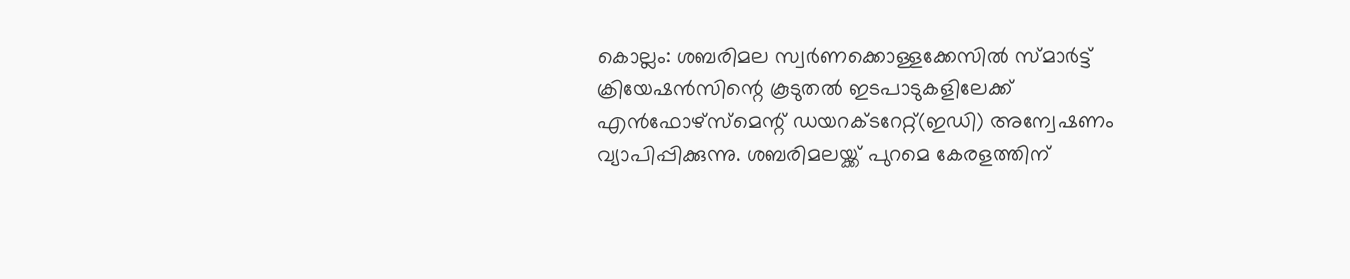കൊല്ലം: ശബരിമല സ്വർണക്കൊള്ളക്കേസിൽ സ്മാർട്ട് ക്രിയേഷൻസിന്റെ കൂടുതൽ ഇടപാടുകളിലേക്ക് എൻഫോഴ്‌സ്‌മെന്റ് ഡയറക്ടറേറ്റ്(ഇഡി) അന്വേഷണം വ്യാപിപ്പിക്കുന്നു. ശബരിമലയ്ക്ക് പുറമെ കേരളത്തിന്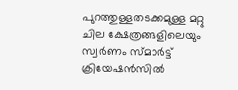പുറത്തുള്ളതടക്കമുള്ള മറ്റു ചില ക്ഷേത്രങ്ങളിലെയും സ്വർണം സ്മാർട്ട് ക്രിയേഷൻസിൽ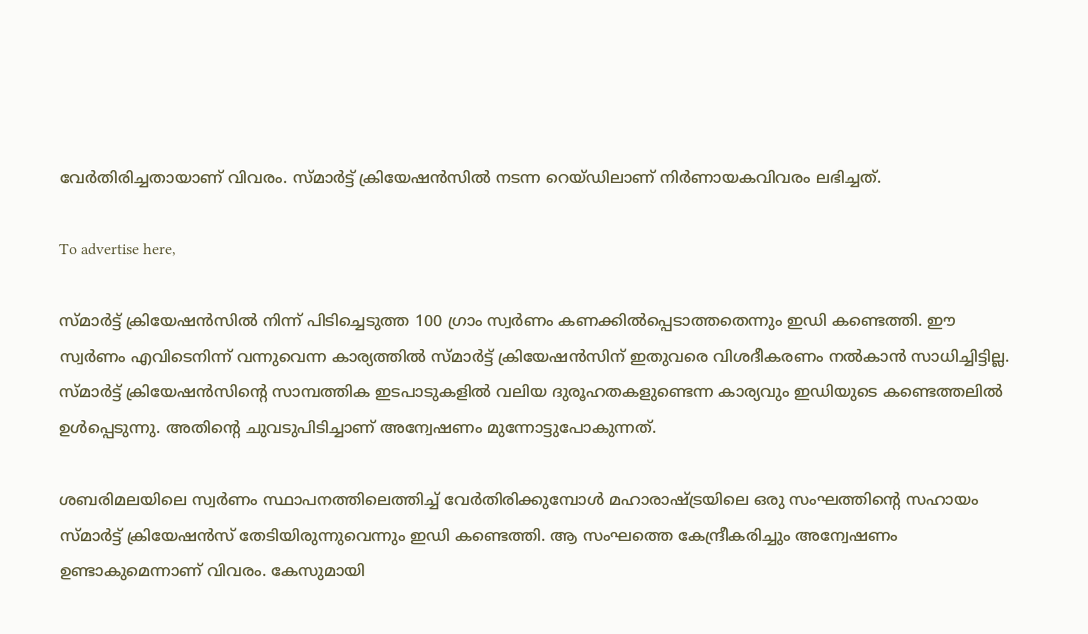വേർതിരിച്ചതായാണ് വിവരം. സ്മാർട്ട് ക്രിയേഷൻസിൽ നടന്ന റെയ്ഡിലാണ് നിർണായകവിവരം ലഭിച്ചത്.

To advertise here,

സ്മാർട്ട് ക്രിയേഷൻസിൽ നിന്ന് പിടിച്ചെടുത്ത 100 ഗ്രാം സ്വർണം കണക്കിൽപ്പെടാത്തതെന്നും ഇഡി കണ്ടെത്തി. ഈ സ്വർണം എവിടെനിന്ന് വന്നുവെന്ന കാര്യത്തിൽ സ്മാർട്ട് ക്രിയേഷൻസിന് ഇതുവരെ വിശദീകരണം നൽകാൻ സാധിച്ചിട്ടില്ല. സ്മാർട്ട് ക്രിയേഷൻസിന്റെ സാമ്പത്തിക ഇടപാടുകളിൽ വലിയ ദുരൂഹതകളുണ്ടെന്ന കാര്യവും ഇഡിയുടെ കണ്ടെത്തലിൽ ഉൾപ്പെടുന്നു. അതിന്റെ ചുവടുപിടിച്ചാണ് അന്വേഷണം മുന്നോട്ടുപോകുന്നത്.

ശബരിമലയിലെ സ്വർണം സ്ഥാപനത്തിലെത്തിച്ച് വേർതിരിക്കുമ്പോൾ മഹാരാഷ്ട്രയിലെ ഒരു സംഘത്തിന്റെ സഹായം സ്മാർട്ട് ക്രിയേഷൻസ് തേടിയിരുന്നുവെന്നും ഇഡി കണ്ടെത്തി. ആ സംഘത്തെ കേന്ദ്രീകരിച്ചും അന്വേഷണം ഉണ്ടാകുമെന്നാണ് വിവരം. കേസുമായി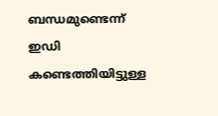ബന്ധമുണ്ടെന്ന് ഇഡി കണ്ടെത്തിയിട്ടുള്ള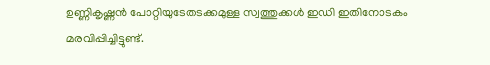ഉണ്ണികൃഷ്ണൻ പോറ്റിയുടേതടക്കമുള്ള സ്വത്തുക്കൾ ഇഡി ഇതിനോടകം മരവിപ്പിച്ചിട്ടുണ്ട്.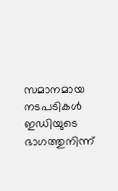സമാനമായ നടപടികൾ ഇഡിയുടെ ഭാഗത്തുനിന്ന്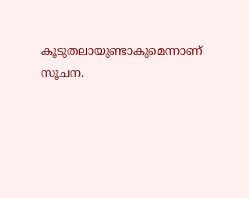കൂടുതലായുണ്ടാകുമെന്നാണ് സൂചന.